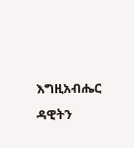እግዚአብሔር ዳዊትን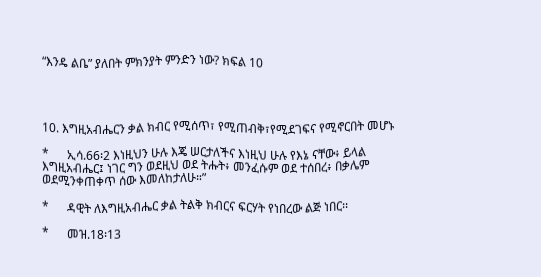“እንዴ ልቤ” ያለበት ምክንያት ምንድን ነው? ክፍል 10




10. እግዚአብሔርን ቃል ክብር የሚሰጥ፣ የሚጠብቅ፣የሚደገፍና የሚኖርበት መሆኑ

*      ኢሳ.66፡2 እነዚህን ሁሉ እጄ ሠርታለችና እነዚህ ሁሉ የእኔ ናቸው፥ ይላል እግዚአብሔር፤ ነገር ግን ወደዚህ ወደ ትሑት፥ መንፈሱም ወደ ተሰበረ፥ በቃሌም ወደሚንቀጠቀጥ ሰው እመለከታለሁ።”

*      ዳዊት ለእግዚአብሔር ቃል ትልቅ ክብርና ፍርሃት የነበረው ልጅ ነበር፡፡

*      መዝ.18፡13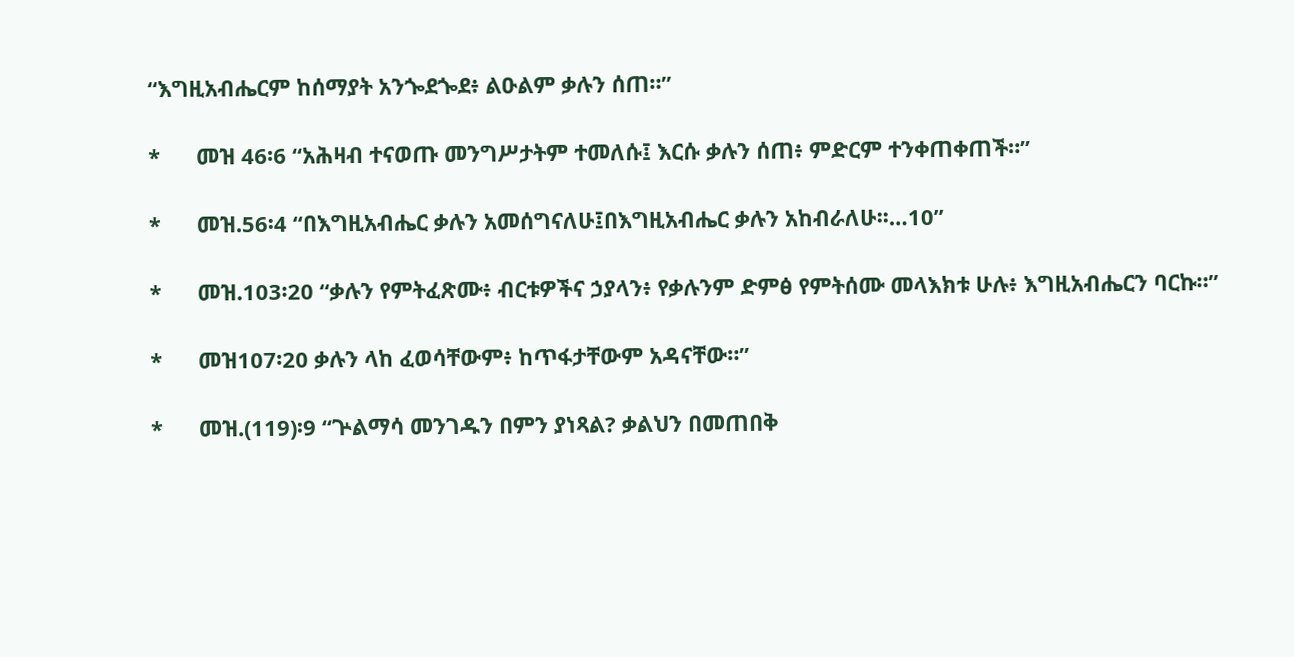“እግዚአብሔርም ከሰማያት አንጐደጐደ፥ ልዑልም ቃሉን ሰጠ።”

*      መዝ 46፡6 “አሕዛብ ተናወጡ መንግሥታትም ተመለሱ፤ እርሱ ቃሉን ሰጠ፥ ምድርም ተንቀጠቀጠች።”

*      መዝ.56፡4 “በእግዚአብሔር ቃሉን አመሰግናለሁ፤በእግዚአብሔር ቃሉን አከብራለሁ፡፡…10”

*      መዝ.103፡20 “ቃሉን የምትፈጽሙ፥ ብርቱዎችና ኃያላን፥ የቃሉንም ድምፅ የምትሰሙ መላእክቱ ሁሉ፥ እግዚአብሔርን ባርኩ።”

*      መዝ107፡20 ቃሉን ላከ ፈወሳቸውም፥ ከጥፋታቸውም አዳናቸው።”

*      መዝ.(119)፡9 “ጕልማሳ መንገዱን በምን ያነጻል? ቃልህን በመጠበቅ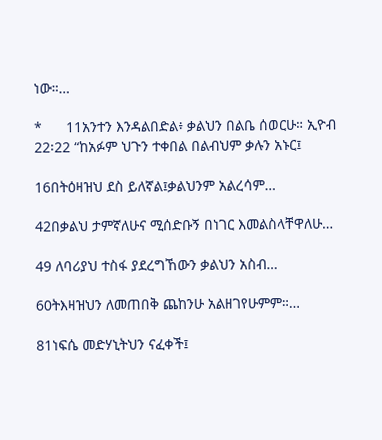ነው።…

*      11አንተን እንዳልበድል፥ ቃልህን በልቤ ሰወርሁ። ኢዮብ 22፡22 “ከአፉም ህጉን ተቀበል በልብህም ቃሉን አኑር፤

16በትዕዛዝህ ደስ ይለኛል፤ቃልህንም አልረሳም…

42በቃልህ ታምኛለሁና ሚሰድቡኝ በነገር እመልስላቸዋለሁ…

49 ለባሪያህ ተስፋ ያደረግኸውን ቃልህን አስብ…

60ትእዛዝህን ለመጠበቅ ጨከንሁ አልዘገየሁምም።…

81ነፍሴ መድሃኒትህን ናፈቀች፤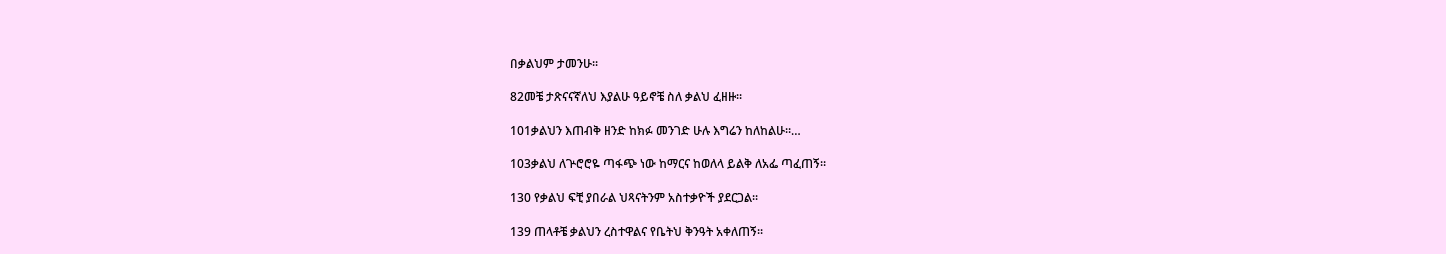በቃልህም ታመንሁ፡፡

82መቼ ታጽናናኛለህ እያልሁ ዓይኖቼ ስለ ቃልህ ፈዘዙ፡፡

101ቃልህን እጠብቅ ዘንድ ከክፉ መንገድ ሁሉ እግሬን ከለከልሁ።…

103ቃልህ ለጕሮሮዬ ጣፋጭ ነው ከማርና ከወለላ ይልቅ ለአፌ ጣፈጠኝ።

130 የቃልህ ፍቺ ያበራል ህጻናትንም አስተቃዮች ያደርጋል፡፡

139 ጠላቶቼ ቃልህን ረስተዋልና የቤትህ ቅንዓት አቀለጠኝ፡፡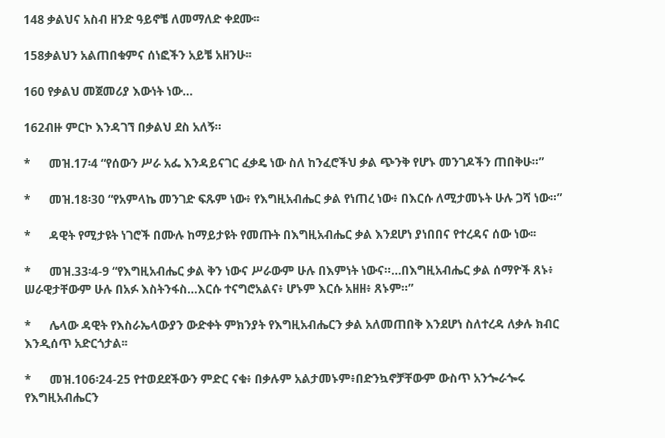148 ቃልህና አስብ ዘንድ ዓይኖቼ ለመማለድ ቀደሙ፡፡

158ቃልህን አልጠበቁምና ሰነፎችን አይቼ አዘንሁ፡፡

160 የቃልህ መጀመሪያ እውነት ነው…

162ብዙ ምርኮ እንዳገኘ በቃልህ ደስ አለኝ።

*      መዝ.17፡4 “የሰውን ሥራ አፌ እንዳይናገር ፈቃዴ ነው ስለ ከንፈሮችህ ቃል ጭንቅ የሆኑ መንገዶችን ጠበቅሁ።”

*      መዝ.18፡30 “የአምላኬ መንገድ ፍጹም ነው፥ የእግዚአብሔር ቃል የነጠረ ነው፥ በእርሱ ለሚታመኑት ሁሉ ጋሻ ነው።”

*      ዳዊት የሚታዩት ነገሮች በሙሉ ከማይታዩት የመጡት በእግዚአብሔር ቃል እንደሆነ ያነበበና የተረዳና ሰው ነው፡፡

*      መዝ.33፡4-9 “የእግዚአብሔር ቃል ቅን ነውና ሥራውም ሁሉ በእምነት ነውና።…በእግዚአብሔር ቃል ሰማዮች ጸኑ፥ ሠራዊታቸውም ሁሉ በአፉ እስትንፋስ…እርሱ ተናግሮአልና፥ ሆኑም እርሱ አዘዘ፥ ጸኑም።”

*      ሌላው ዳዊት የእስራኤላውያን ውድቀት ምክንያት የእግዚአብሔርን ቃል አለመጠበቅ እንደሆነ ስለተረዳ ለቃሉ ክብር እንዲሰጥ አድርጎታል፡፡

*      መዝ.106፡24-25 የተወደደችውን ምድር ናቁ፥ በቃሉም አልታመኑም፥በድንኳኖቻቸውም ውስጥ አንጐራጐሩ የእግዚአብሔርን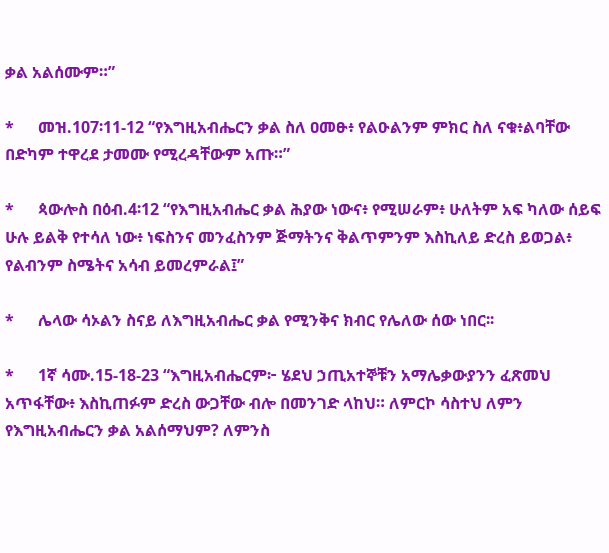ቃል አልሰሙም።”

*      መዝ.107፡11-12 “የእግዚአብሔርን ቃል ስለ ዐመፁ፥ የልዑልንም ምክር ስለ ናቁ፥ልባቸው በድካም ተዋረደ ታመሙ የሚረዳቸውም አጡ።”

*      ጳውሎስ በዕብ.4፡12 “የእግዚአብሔር ቃል ሕያው ነውና፥ የሚሠራም፥ ሁለትም አፍ ካለው ሰይፍ ሁሉ ይልቅ የተሳለ ነው፥ ነፍስንና መንፈስንም ጅማትንና ቅልጥምንም እስኪለይ ድረስ ይወጋል፥ የልብንም ስሜትና አሳብ ይመረምራል፤”

*      ሌላው ሳኦልን ስናይ ለእግዚአብሔር ቃል የሚንቅና ክብር የሌለው ሰው ነበር፡፡

*      1ኛ ሳሙ.15-18-23 “እግዚአብሔርም፦ ሄደህ ኃጢአተኞቹን አማሌቃውያንን ፈጽመህ አጥፋቸው፥ እስኪጠፉም ድረስ ውጋቸው ብሎ በመንገድ ላከህ። ለምርኮ ሳስተህ ለምን የእግዚአብሔርን ቃል አልሰማህም? ለምንስ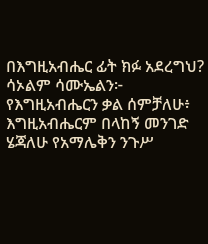በእግዚአብሔር ፊት ክፉ አደረግህ? ሳኦልም ሳሙኤልን፦ የእግዚአብሔርን ቃል ሰምቻለሁ፥ እግዚአብሔርም በላከኝ መንገድ ሄጃለሁ የአማሌቅን ንጉሥ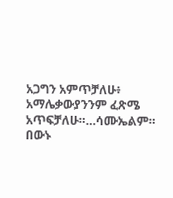አጋግን አምጥቻለሁ፥ አማሌቃውያንንም ፈጽሜ አጥፍቻለሁ።…ሳሙኤልም። በውኑ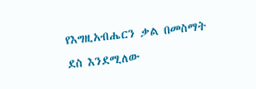የእግዚአብሔርን ቃል በመስማት ደስ እንደሚለው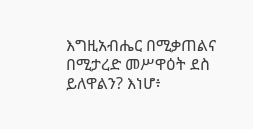እግዚአብሔር በሚቃጠልና በሚታረድ መሥዋዕት ደስ ይለዋልን? እነሆ፥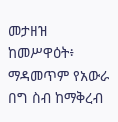መታዘዝ ከመሥዋዕት፥ ማዳመጥም የአውራ በግ ስብ ከማቅረብ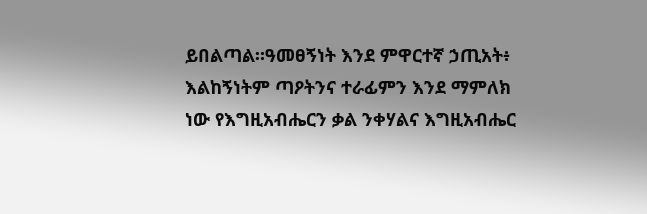ይበልጣል።ዓመፀኝነት እንደ ምዋርተኛ ኃጢአት፥ እልከኝነትም ጣዖትንና ተራፊምን እንደ ማምለክ ነው የእግዚአብሔርን ቃል ንቀሃልና እግዚአብሔር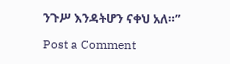ንጉሥ እንዳትሆን ናቀህ አለ።”

Post a Comment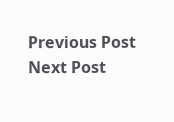Previous Post Next Post